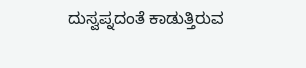ದುಸ್ವಪ್ನದಂತೆ ಕಾಡುತ್ತಿರುವ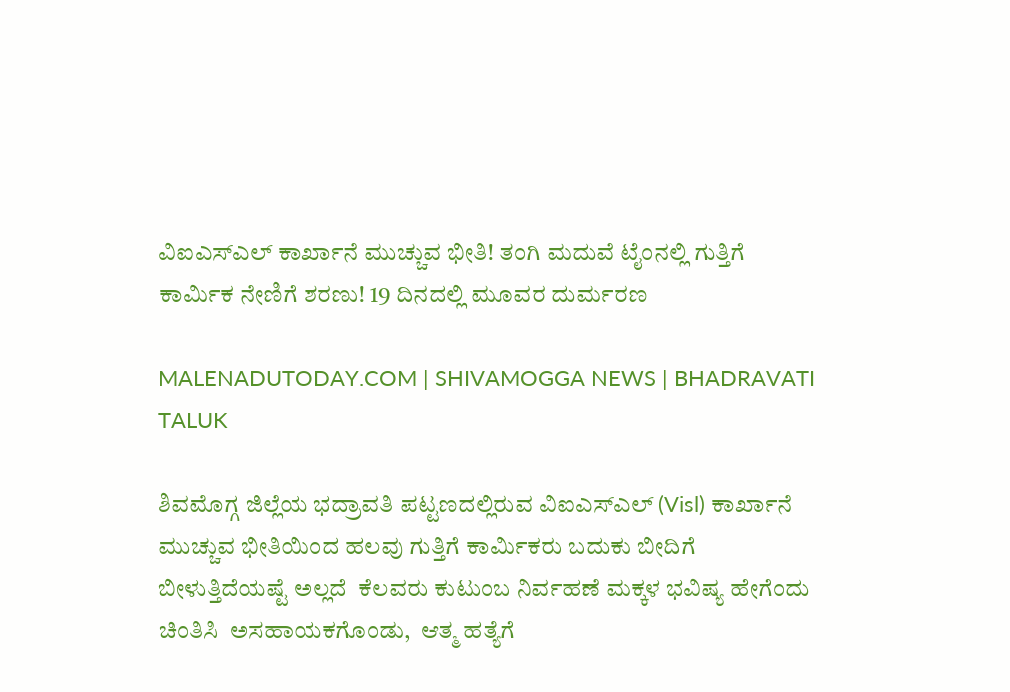ವಿಐಎಸ್‌ಎಲ್ ಕಾರ್ಖಾನೆ ಮುಚ್ಚುವ ಭೀತಿ! ತಂಗಿ ಮದುವೆ ಟೈಂನಲ್ಲಿ ಗುತ್ತಿಗೆ ಕಾರ್ಮಿಕ ನೇಣಿಗೆ ಶರಣು! 19 ದಿನದಲ್ಲಿ ಮೂವರ ದುರ್ಮರಣ

MALENADUTODAY.COM | SHIVAMOGGA NEWS | BHADRAVATI TALUK

ಶಿವಮೊಗ್ಗ ಜಿಲ್ಲೆಯ ಭದ್ರಾವತಿ ಪಟ್ಟಣದಲ್ಲಿರುವ ವಿಐಎಸ್ಎಲ್ (Visl) ಕಾರ್ಖಾನೆ ಮುಚ್ಚುವ ಭೀತಿಯಿಂದ ಹಲವು ಗುತ್ತಿಗೆ ಕಾರ್ಮಿಕರು ಬದುಕು ಬೀದಿಗೆ ಬೀಳುತ್ತಿದೆಯಷ್ಟೆ ಅಲ್ಲದೆ  ಕೆಲವರು ಕುಟುಂಬ ನಿರ್ವಹಣೆ ಮಕ್ಕಳ ಭವಿಷ್ಯ ಹೇಗೆಂದು ಚಿಂತಿಸಿ  ಅಸಹಾಯಕಗೊಂಡು,  ಆತ್ಮ ಹತ್ಯೆಗೆ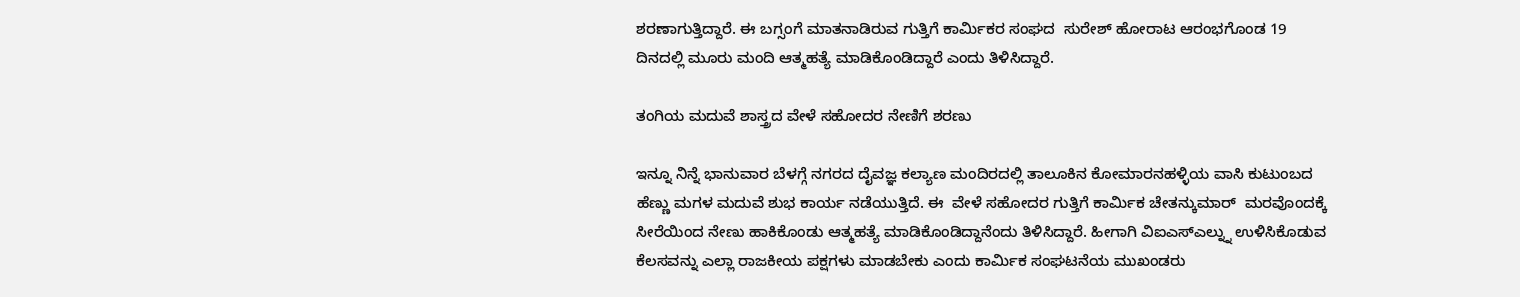ಶರಣಾಗುತ್ತಿದ್ದಾರೆ. ಈ ಬಗ್ಸಂಗೆ ಮಾತನಾಡಿರುವ ಗುತ್ತಿಗೆ ಕಾರ್ಮಿಕರ ಸಂಘದ  ಸುರೇಶ್‌ ಹೋರಾಟ ಆರಂಭಗೊಂಡ 19 ದಿನದಲ್ಲಿ ಮೂರು ಮಂದಿ ಆತ್ಮಹತ್ಯೆ ಮಾಡಿಕೊಂಡಿದ್ದಾರೆ ಎಂದು ತಿಳಿಸಿದ್ದಾರೆ.

ತಂಗಿಯ ಮದುವೆ ಶಾಸ್ತ್ರದ ವೇಳೆ ಸಹೋದರ ನೇಣಿಗೆ ಶರಣು

ಇನ್ನೂ ನಿನ್ನೆ ಭಾನುವಾರ ಬೆಳಗ್ಗೆ ನಗರದ ದೈವಜ್ಞ ಕಲ್ಯಾಣ ಮಂದಿರದಲ್ಲಿ ತಾಲೂಕಿನ ಕೋಮಾರನಹಳ್ಳಿಯ ವಾಸಿ ಕುಟುಂಬದ ಹೆಣ್ಣು ಮಗಳ ಮದುವೆ ಶುಭ ಕಾರ್ಯ ನಡೆಯುತ್ತಿದೆ. ಈ  ವೇಳೆ ಸಹೋದರ ಗುತ್ತಿಗೆ ಕಾರ್ಮಿಕ ಚೇತನ್ಕುಮಾರ್  ಮರವೊಂದಕ್ಕೆ ಸೀರೆಯಿಂದ ನೇಣು ಹಾಕಿಕೊಂಡು ಆತ್ಮಹತ್ಯೆ ಮಾಡಿಕೊಂಡಿದ್ದಾನೆಂದು ತಿಳಿಸಿದ್ದಾರೆ. ಹೀಗಾಗಿ ವಿಐಎಸ್ಎಲ್ನ್ನು ಉಳಿಸಿಕೊಡುವ ಕೆಲಸವನ್ನು ಎಲ್ಲಾ ರಾಜಕೀಯ ಪಕ್ಷಗಳು ಮಾಡಬೇಕು ಎಂದು ಕಾರ್ಮಿಕ ಸಂಘಟನೆಯ ಮುಖಂಡರು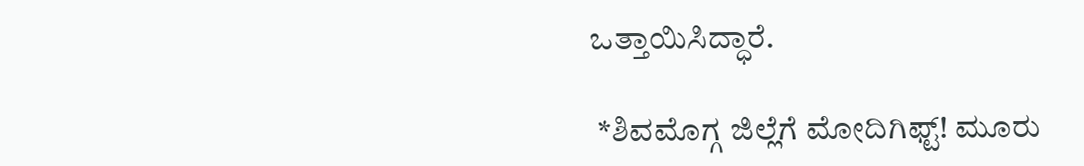ಒತ್ತಾಯಿಸಿದ್ಧಾರೆ.

 *ಶಿವಮೊಗ್ಗ ಜಿಲ್ಲೆಗೆ ಮೋದಿಗಿಫ್ಟ್! ಮೂರು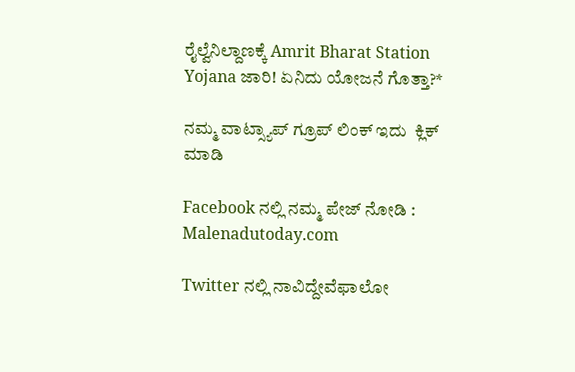ರೈಲ್ವೆನಿಲ್ದಾಣಕ್ಕೆ Amrit Bharat Station Yojana ಜಾರಿ! ಏನಿದು ಯೋಜನೆ ಗೊತ್ತಾ?*

ನಮ್ಮ ವಾಟ್ಸ್ಯಾಪ್ ಗ್ರೂಪ್ ಲಿಂಕ್ ಇದು  ಕ್ಲಿಕ್ ಮಾಡಿ

Facebook ನಲ್ಲಿ ನಮ್ಮ ಪೇಜ್ ನೋಡಿ : Malenadutoday.com

Twitter ನಲ್ಲಿ ನಾವಿದ್ದೇವೆಫಾಲೋ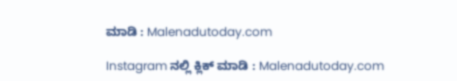ಮಾಡಿ : Malenadutoday.com

Instagram ನಲ್ಲಿ ಕ್ಲಿಕ್ ಮಾಡಿ : Malenadutoday.com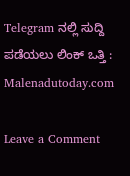Telegram ನಲ್ಲಿ ಸುದ್ದಿ ಪಡೆಯಲು ಲಿಂಕ್ ಒತ್ತಿ : Malenadutoday.com

Leave a Comment